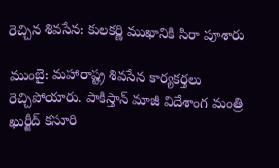రెచ్చిన శివసేన: కులకర్ణి ముఖానికి సిరా పూశారు

ముంబై: మహారాష్ట్ర శివసేన కార్యకర్తలు రెచ్చిపోయారు. పాకిస్తాన్ మాజీ విదేశాంగ మంత్రి ఖుర్జీద్ కసూరి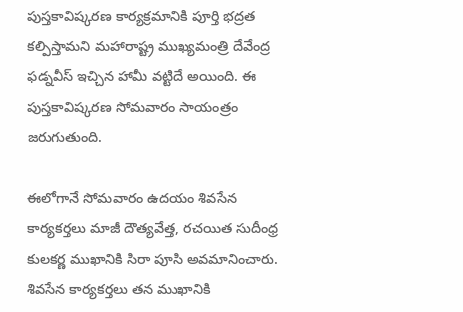పుస్తకావిష్కరణ కార్యక్రమానికి పూర్తి భద్రత కల్పిస్తామని మహారాష్ట్ర ముఖ్యమంత్రి దేవేంద్ర ఫడ్నవీస్ ఇచ్చిన హామీ వట్టిదే అయింది. ఈ పుస్తకావిష్కరణ సోమవారం సాయంత్రం జరుగుతుంది.

ఈలోగానే సోమవారం ఉదయం శివసేన కార్యకర్తలు మాజీ దౌత్యవేత్త, రచయిత సుదీంధ్ర కులకర్ణ ముఖానికి సిరా పూసి అవమానించారు. శివసేన కార్యకర్తలు తన ముఖానికి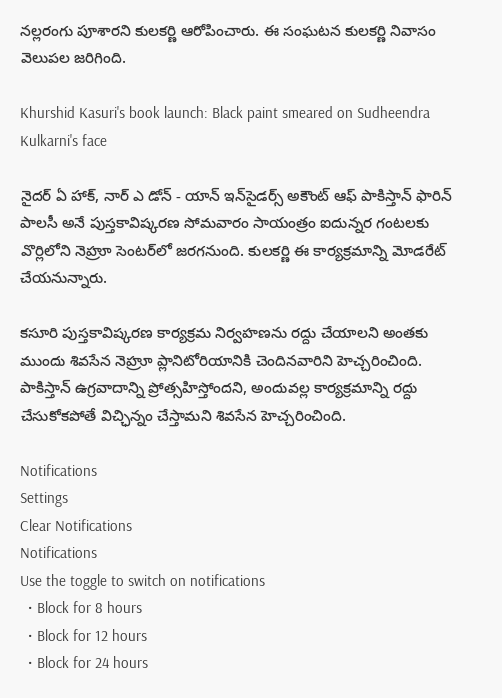నల్లరంగు పూశారని కులకర్ణి ఆరోపించారు. ఈ సంఘటన కులకర్ణి నివాసం వెలుపల జరిగింది.

Khurshid Kasuri's book launch: Black paint smeared on Sudheendra Kulkarni's face

నైదర్ ఏ హాక్, నార్ ఎ డోన్ - యాన్ ఇన్‌సైడర్స్ అకౌంట్ ఆఫ్ పాకిస్తాన్ ఫారిన్ పాలసీ అనే పుస్తకావిష్కరణ సోమవారం సాయంత్రం ఐదున్నర గంటలకు వొర్లిలోని నెహ్రూ సెంటర్‌లో జరగనుంది. కులకర్ణి ఈ కార్యక్రమాన్ని మోడరేట్ చేయనున్నారు.

కసూరి పుస్తకావిష్కరణ కార్యక్రమ నిర్వహణను రద్దు చేయాలని అంతకు ముందు శివసేన నెహ్రూ ప్లానిటోరియానికి చెందినవారిని హెచ్చరించింది. పాకిస్తాన్ ఉగ్రవాదాన్ని ప్రోత్సహిస్తోందని, అందువల్ల కార్యక్రమాన్ని రద్దు చేసుకోకపోతే విచ్ఛిన్నం చేస్తామని శివసేన హెచ్చరించింది.

Notifications
Settings
Clear Notifications
Notifications
Use the toggle to switch on notifications
  • Block for 8 hours
  • Block for 12 hours
  • Block for 24 hours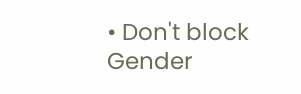• Don't block
Gender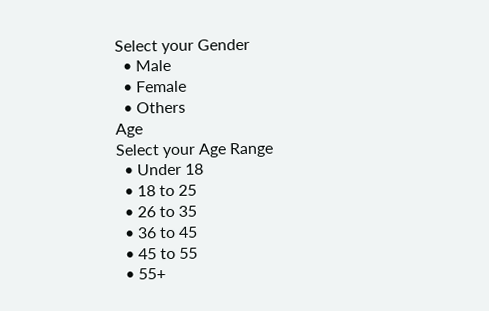Select your Gender
  • Male
  • Female
  • Others
Age
Select your Age Range
  • Under 18
  • 18 to 25
  • 26 to 35
  • 36 to 45
  • 45 to 55
  • 55+